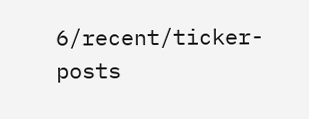6/recent/ticker-posts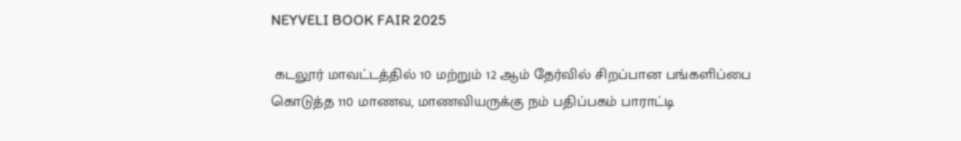NEYVELI BOOK FAIR 2025

 கடலூர் மாவட்டத்தில் 10 மற்றும் 12 ஆம் தேர்வில் சிறப்பான பங்களிப்பை கொடுத்த 110 மாணவ, மாணவியருக்கு நம் பதிப்பகம் பாராட்டி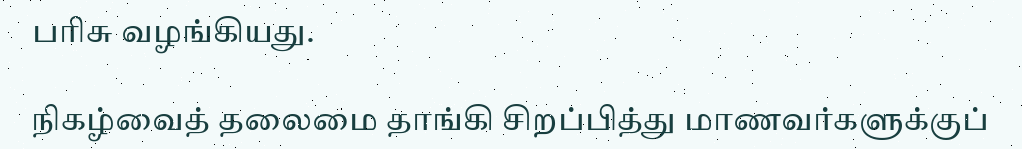பரிசு வழங்கியது.

நிகழ்வைத் தலைமை தாங்கி சிறப்பித்து மாணவர்களுக்குப்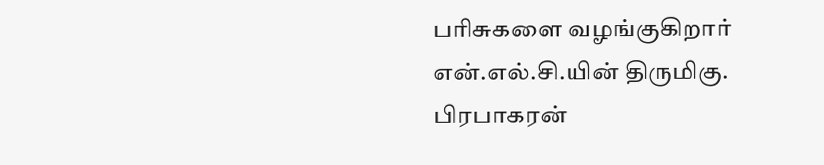பரிசுகளை வழங்குகிறார்  என்.எல்.சி.யின் திருமிகு. பிரபாகரன்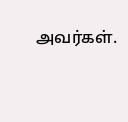அவர்கள்.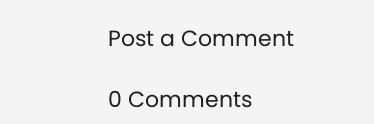Post a Comment

0 Comments